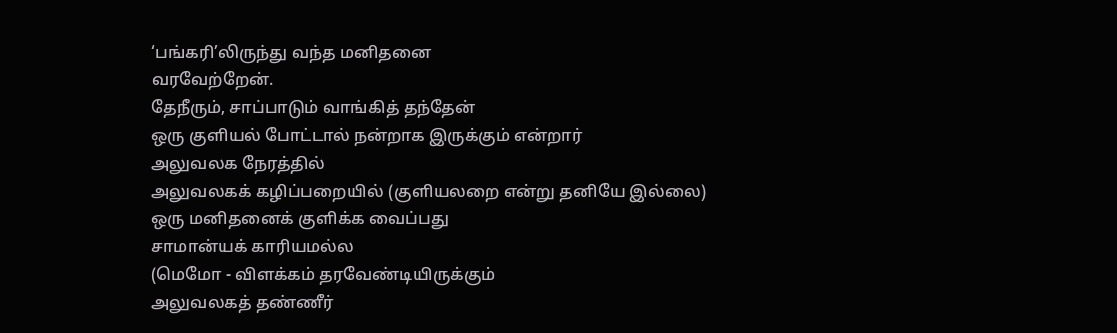‘பங்கரி’லிருந்து வந்த மனிதனை
வரவேற்றேன்.
தேநீரும், சாப்பாடும் வாங்கித் தந்தேன்
ஒரு குளியல் போட்டால் நன்றாக இருக்கும் என்றார்
அலுவலக நேரத்தில்
அலுவலகக் கழிப்பறையில் (குளியலறை என்று தனியே இல்லை)
ஒரு மனிதனைக் குளிக்க வைப்பது
சாமான்யக் காரியமல்ல
(மெமோ - விளக்கம் தரவேண்டியிருக்கும்
அலுவலகத் தண்ணீர்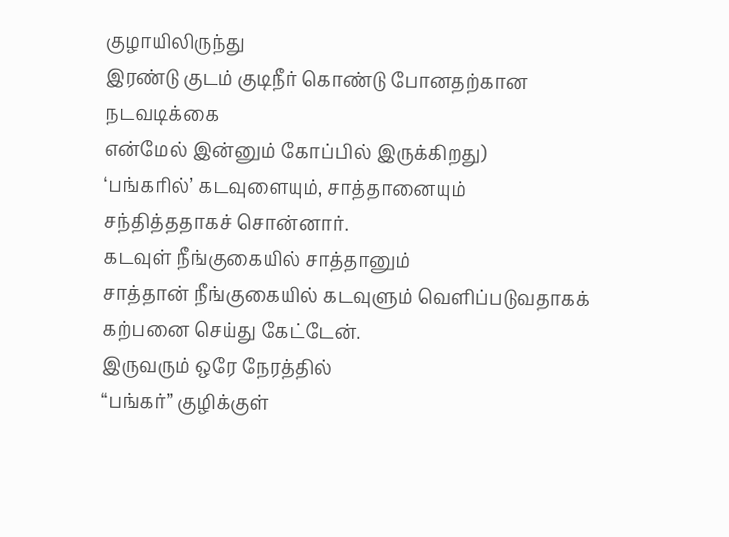குழாயிலிருந்து
இரண்டு குடம் குடிநீர் கொண்டு போனதற்கான நடவடிக்கை
என்மேல் இன்னும் கோப்பில் இருக்கிறது)
‘பங்கரில்’ கடவுளையும், சாத்தானையும்
சந்தித்ததாகச் சொன்னார்.
கடவுள் நீங்குகையில் சாத்தானும்
சாத்தான் நீங்குகையில் கடவுளும் வெளிப்படுவதாகக்
கற்பனை செய்து கேட்டேன்.
இருவரும் ஒரே நேரத்தில்
“பங்கர்” குழிக்குள்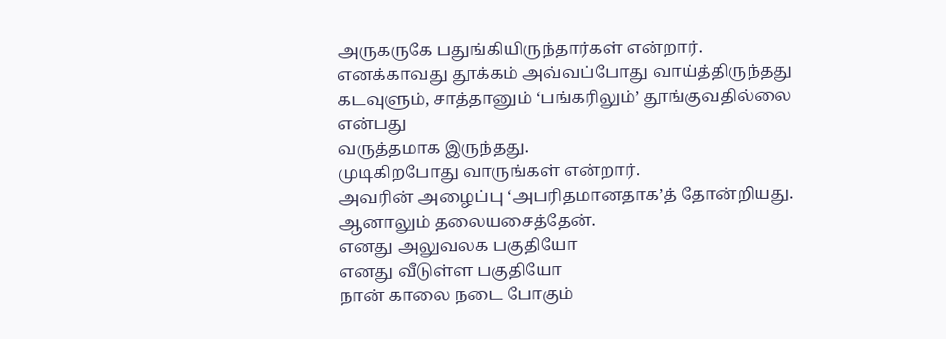அருகருகே பதுங்கியிருந்தார்கள் என்றார்.
எனக்காவது தூக்கம் அவ்வப்போது வாய்த்திருந்தது
கடவுளும், சாத்தானும் ‘பங்கரிலும்’ தூங்குவதில்லை என்பது
வருத்தமாக இருந்தது.
முடிகிறபோது வாருங்கள் என்றார்.
அவரின் அழைப்பு ‘அபரிதமானதாக’த் தோன்றியது.
ஆனாலும் தலையசைத்தேன்.
எனது அலுவலக பகுதியோ
எனது வீடுள்ள பகுதியோ
நான் காலை நடை போகும்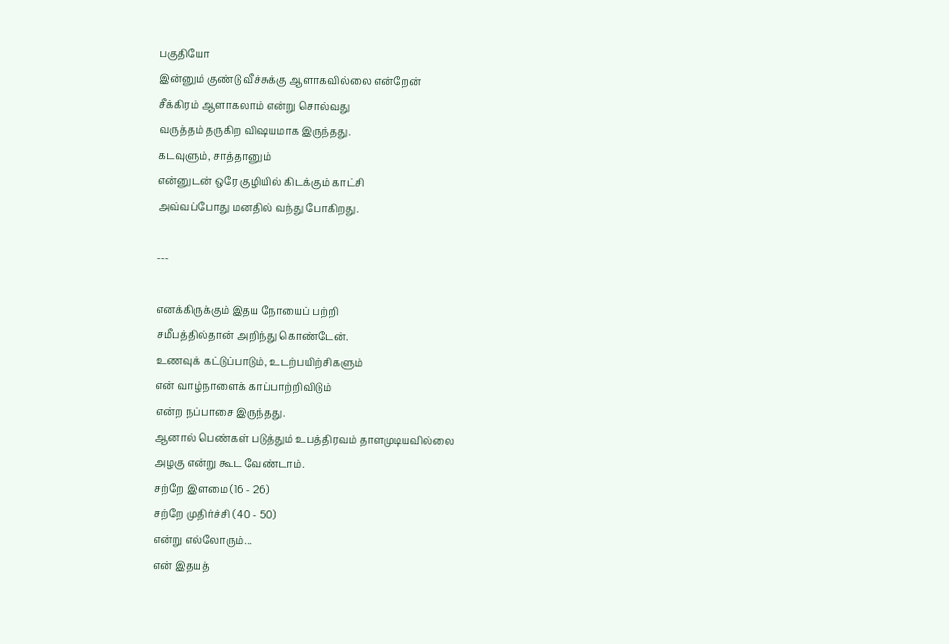பகுதியோ
இன்னும் குண்டு வீச்சுக்கு ஆளாகவில்லை என்றேன்
சீக்கிரம் ஆளாகலாம் என்று சொல்வது
வருத்தம் தருகிற விஷயமாக இருந்தது.
கடவுளும், சாத்தானும்
என்னுடன் ஒரே குழியில் கிடக்கும் காட்சி
அவ்வப்போது மனதில் வந்து போகிறது.

---

எனக்கிருக்கும் இதய நோயைப் பற்றி
சமீபத்தில்தான் அறிந்து கொண்டேன்.
உணவுக் கட்டுப்பாடும், உடற்பயிற்சிகளும்
என் வாழ்நாளைக் காப்பாற்றிவிடும்
என்ற நப்பாசை இருந்தது.
ஆனால் பெண்கள் படுத்தும் உபத்திரவம் தாளமுடியவில்லை
அழகு என்று கூட வேண்டாம்.
சற்றே இளமை (16 - 26)
சற்றே முதிர்ச்சி (40 - 50)
என்று எல்லோரும்...
என் இதயத்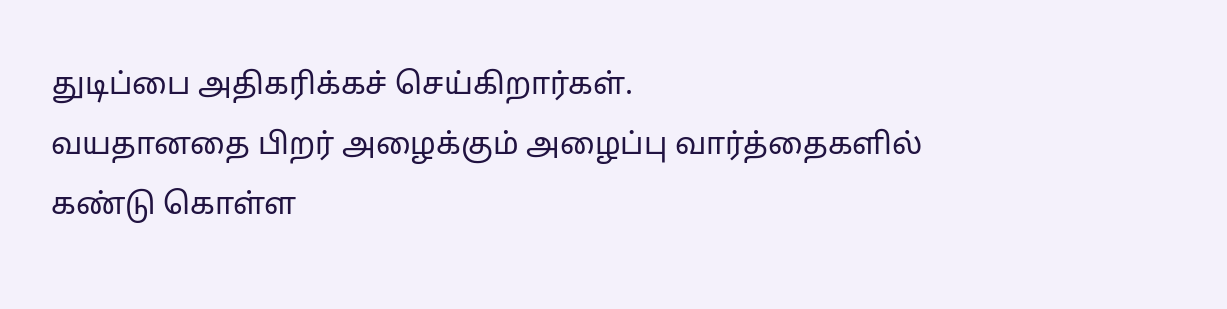துடிப்பை அதிகரிக்கச் செய்கிறார்கள்.
வயதானதை பிறர் அழைக்கும் அழைப்பு வார்த்தைகளில்
கண்டு கொள்ள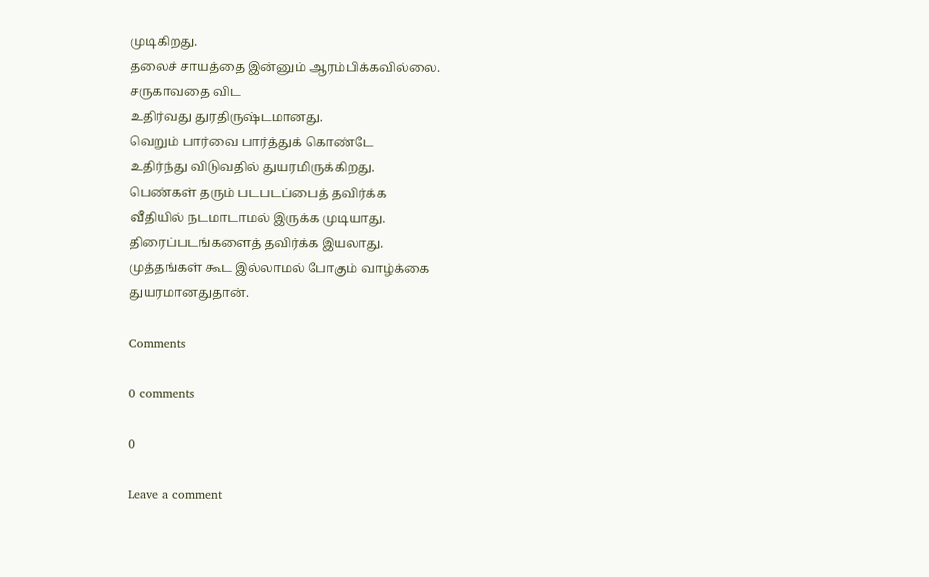முடிகிறது.
தலைச் சாயத்தை இன்னும் ஆரம்பிக்கவில்லை.
சருகாவதை விட
உதிர்வது துரதிருஷ்டமானது.
வெறும் பார்வை பார்த்துக் கொண்டே
உதிர்ந்து விடுவதில் துயரமிருக்கிறது.
பெண்கள் தரும் படபடப்பைத் தவிர்க்க
வீதியில் நடமாடாமல் இருக்க முடியாது.
திரைப்படங்களைத் தவிர்க்க இயலாது.
முத்தங்கள் கூட இல்லாமல் போகும் வாழ்க்கை
துயரமானதுதான்.

Comments

0 comments

0

Leave a comment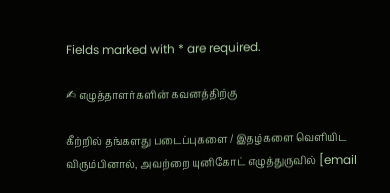Fields marked with * are required.

✍ எழுத்தாளர்களின் கவனத்திற்கு

கீற்றில் தங்களது படைப்புகளை / இதழ்களை வெளியிட விரும்பினால், அவற்றை யுனிகோட் எழுத்துருவில் [email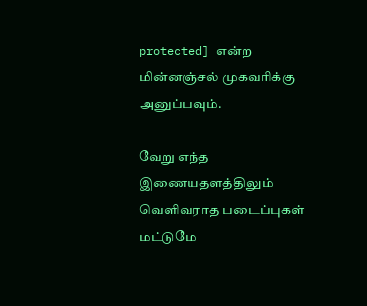protected] என்ற மின்னஞ்சல் முகவரிக்கு அனுப்பவும்.

வேறு எந்த இணையதளத்திலும் வெளிவராத படைப்புகள் மட்டுமே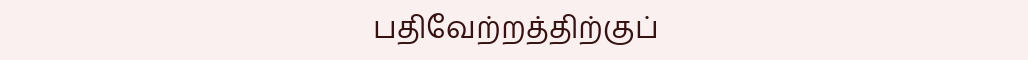பதிவேற்றத்திற்குப்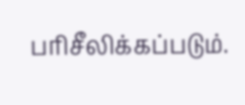பரிசீலிக்கப்படும்.